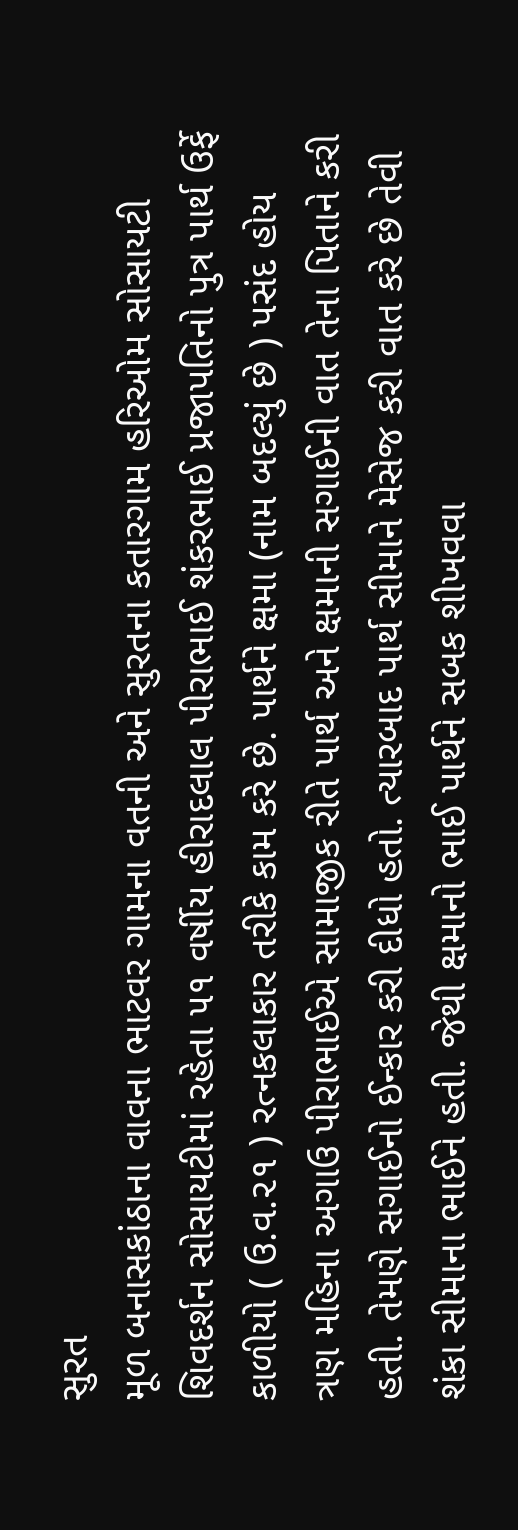સુરત
મૂળ બનાસકાંઠાના વાવના ભાટવર ગામના વતની અને સુરતના કતારગામ હરિઓમ સોસાયટી શિવદર્શન સોસાયટીમાં રહેતા ૫૧ વર્ષીય હીરાદલાલ પીરાભાઈ શંકરભાઈ પ્રજાપતિનો પુત્ર પાર્થ ઉર્ફે કાળીયો ( ઉ.વ.૨૧ ) રત્નકલાકાર તરીકે કામ કરે છે. પાર્થને ક્ષમા (નામ બદલ્યું છે ) પસંદ હોય ત્રણ મહિના અગાઉ પીરાભાઈએ સામાજીક રીતે પાર્થ અને ક્ષમાની સગાઈની વાત તેના પિતાને કરી હતી. તેમણે સગાઈનો ઈન્કાર કરી દીધો હતો. ત્યારબાદ પાર્થ સીમાને મેસેજ કરી વાત કરે છે તેવી શંકા સીમાના ભાઈને હતી. જેથી ક્ષમાનો ભાઈ પાર્થને સબક શીખવવા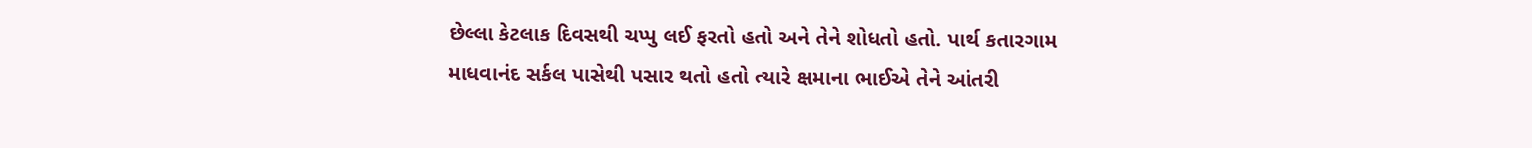છેલ્લા કેટલાક દિવસથી ચપ્પુ લઈ ફરતો હતો અને તેને શોધતો હતો. પાર્થ કતારગામ માધવાનંદ સર્કલ પાસેથી પસાર થતો હતો ત્યારે ક્ષમાના ભાઈએ તેને આંતરી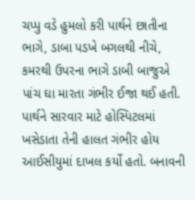ચપ્પુ વડે હુમલો કરી પાર્થને છાતીના ભાગે, ડાબા પડખે બગલથી નીચે, કમરથી ઉપરના ભાગે ડાબી બાજુએ પાંચ ઘા મારતા ગંભીર ઈજા થઈ હતી. પાર્થને સારવાર માટે હોસ્પિટલમાં ખસેડાતા તેની હાલત ગંભીર હોય આઈસીયુમાં દાખલ કર્યો હતો. બનાવની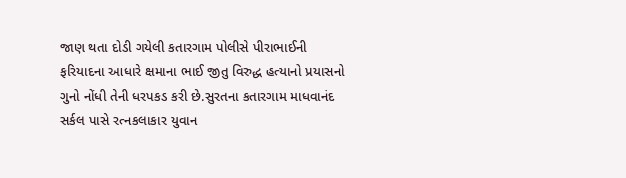જાણ થતા દોડી ગયેલી કતારગામ પોલીસે પીરાભાઈની ફરિયાદના આધારે ક્ષમાના ભાઈ જીતુ વિરુદ્ધ હત્યાનો પ્રયાસનો ગુનો નોંધી તેની ધરપકડ કરી છે.સુરતના કતારગામ માધવાનંદ સર્કલ પાસે રત્નકલાકાર યુવાન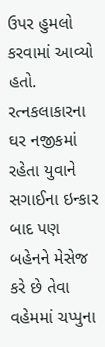ઉપર હુમલો કરવામાં આવ્યો હતો. રત્નકલાકારના ઘર નજીકમાં રહેતા યુવાને સગાઈના ઇન્કાર બાદ પણ બહેનને મેસેજ કરે છે તેવા વહેમમાં ચપ્પુના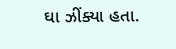ઘા ઝીંક્યા હતા.